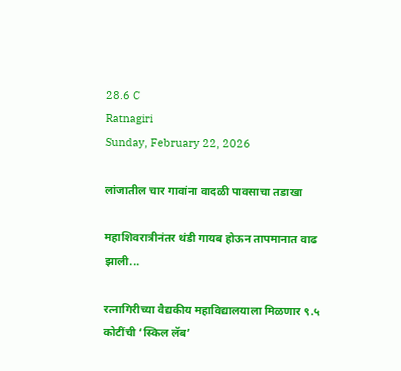28.6 C
Ratnagiri
Sunday, February 22, 2026

लांजातील चार गावांना वादळी पावसाचा तडाखा

महाशिवरात्रीनंतर थंडी गायब होऊन तापमानात वाढ झाली...

रत्नागिरीच्या वैद्यकीय महाविद्यालयाला मिळणार ९.५ कोटींची ‘स्किल लॅब’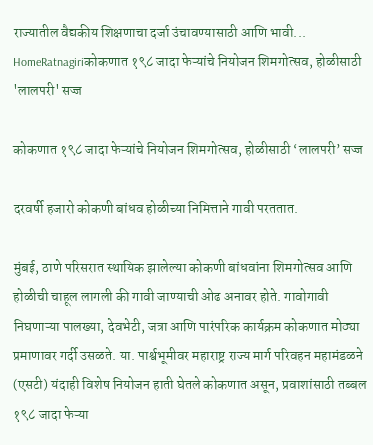राज्यातील वैद्यकीय शिक्षणाचा दर्जा उंचावण्यासाठी आणि भावी...
HomeRatnagiriकोकणात १९८ जादा फेऱ्यांचे नियोजन शिमगोत्सव, होळीसाठी 'लालपरी' सज्ज

कोकणात १९८ जादा फेऱ्यांचे नियोजन शिमगोत्सव, होळीसाठी ‘लालपरी’ सज्ज

दरवर्षी हजारो कोकणी बांधव होळीच्या निमित्ताने गावी परततात.

मुंबई, ठाणे परिसरात स्थायिक झालेल्या कोकणी बांधवांना शिमगोत्सव आणि होळीची चाहूल लागली की गावी जाण्याची ओढ अनावर होते. गावोगावी निघणाऱ्या पालख्या, देवभेटी, जत्रा आणि पारंपरिक कार्यक्रम कोकणात मोठ्या प्रमाणावर गर्दी उसळते. या. पार्श्वभूमीवर महाराष्ट्र राज्य मार्ग परिवहन महामंडळने (एसटी) यंदाही विशेष नियोजन हाती घेतले कोकणात असून, प्रवाशांसाठी तब्बल १९८ जादा फेऱ्या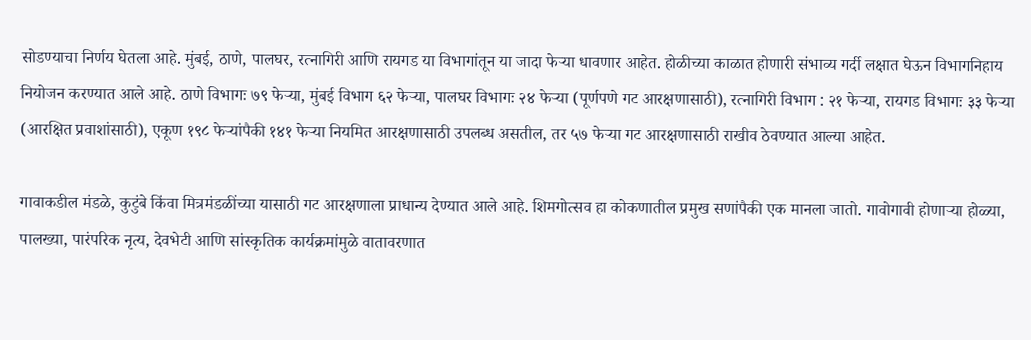सोडण्याचा निर्णय घेतला आहे. मुंबई, ठाणे, पालघर, रत्नागिरी आणि रायगड या विभागांतून या जादा फेऱ्या धावणार आहेत. होळीच्या काळात होणारी संभाव्य गर्दी लक्षात घेऊन विभागनिहाय नियोजन करण्यात आले आहे. ठाणे विभागः ७९ फेऱ्या, मुंबई विभाग ६२ फेऱ्या, पालघर विभागः २४ फेऱ्या (पूर्णपणे गट आरक्षणासाठी), रत्नागिरी विभाग : २१ फेऱ्या, रायगड विभागः ३३ फेऱ्या (आरक्षित प्रवाशांसाठी), एकूण १९८ फेऱ्यांपैकी १४१ फेऱ्या नियमित आरक्षणासाठी उपलब्ध असतील, तर ५७ फेऱ्या गट आरक्षणासाठी राखीव ठेवण्यात आल्या आहेत.

गावाकडील मंडळे, कुटुंबे किंवा मित्रमंडळींच्या यासाठी गट आरक्षणाला प्राधान्य देण्यात आले आहे. शिमगोत्सव हा कोकणातील प्रमुख सणांपैकी एक मानला जातो. गावोगावी होणाऱ्या होळ्या, पालख्या, पारंपरिक नृत्य, देवभेटी आणि सांस्कृतिक कार्यक्रमांमुळे वातावरणात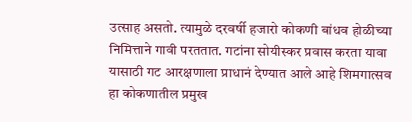उत्साह असतो. त्यामुळे दरवर्षी हजारो कोकणी बांधव होळीच्या निमित्ताने गावी परततात. गटांना सोयीस्कर प्रवास करता यावा यासाठी गट आरक्षणाला प्राधानं देण्यात आले आहे शिमगात्सव हा कोकणातील प्रमुख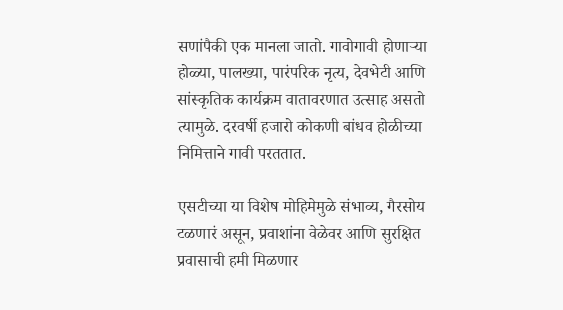सणांपैकी एक मानला जातो. गावोगावी होणाऱ्या होळ्या, पालख्या, पारंपरिक नृत्य, देवभेटी आणि सांस्कृतिक कार्यक्रम वातावरणात उत्साह असतो त्यामुळे. दरवर्षी हजारो कोकणी बांधव होळीच्या निमित्ताने गावी परततात.

एसटीच्या या विशेष मोहिमेमुळे संभाव्य, गैरसोय टळणारं असून, प्रवाशांना वेळेवर आणि सुरक्षित प्रवासाची हमी मिळणार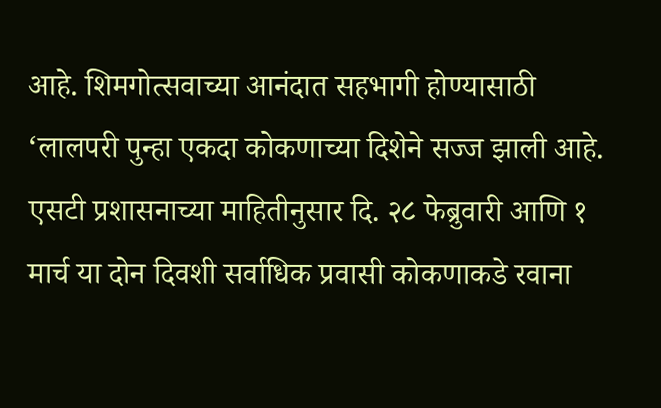आहे. शिमगोत्सवाच्या आनंदात सहभागी होण्यासाठी ‘लालपरी पुन्हा एकदा कोकणाच्या दिशेने सज्ज झाली आहे. एसटी प्रशासनाच्या माहितीनुसार दि. २८ फेब्रुवारी आणि १ मार्च या दोन दिवशी सर्वाधिक प्रवासी कोकणाकडे रवाना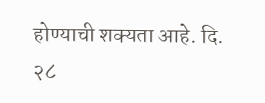होण्याची शक्यता आहे. दि. २८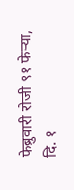फेब्रुवारी रोजी ९१ फेऱ्या, दि. १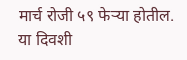मार्च रोजी ५९ फेऱ्या होतील. या दिवशी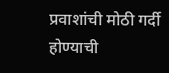प्रवाशांची मोठी गर्दी होण्याची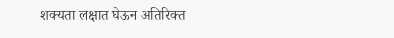शक्यता लक्षात घेऊन अतिरिक्त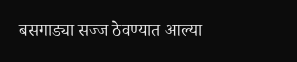बसगाड्या सज्ज ठेवण्यात आल्या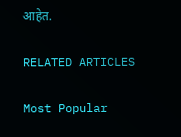आहेत.

RELATED ARTICLES

Most Popular